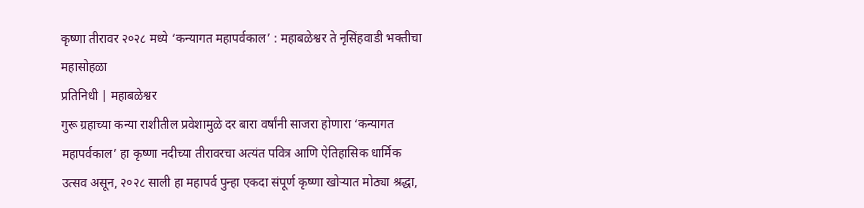कृष्णा तीरावर २०२८ मध्ये ‘कन्यागत महापर्वकाल’ : महाबळेश्वर ते नृसिंहवाडी भक्तीचा महासोहळा
प्रतिनिधी | महाबळेश्वर
गुरू ग्रहाच्या कन्या राशीतील प्रवेशामुळे दर बारा वर्षांनी साजरा होणारा ‘कन्यागत महापर्वकाल’ हा कृष्णा नदीच्या तीरावरचा अत्यंत पवित्र आणि ऐतिहासिक धार्मिक उत्सव असून, २०२८ साली हा महापर्व पुन्हा एकदा संपूर्ण कृष्णा खोऱ्यात मोठ्या श्रद्धा,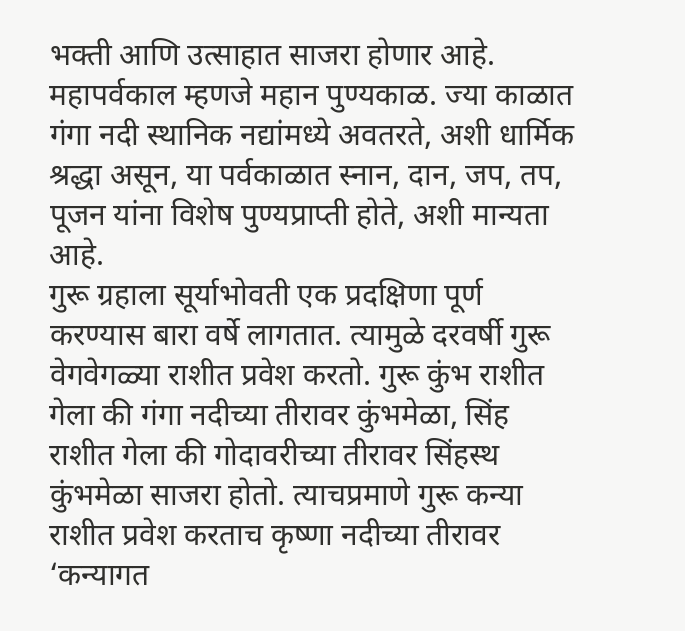भक्ती आणि उत्साहात साजरा होणार आहे. महापर्वकाल म्हणजे महान पुण्यकाळ. ज्या काळात गंगा नदी स्थानिक नद्यांमध्ये अवतरते, अशी धार्मिक श्रद्धा असून, या पर्वकाळात स्नान, दान, जप, तप, पूजन यांना विशेष पुण्यप्राप्ती होते, अशी मान्यता आहे.
गुरू ग्रहाला सूर्याभोवती एक प्रदक्षिणा पूर्ण करण्यास बारा वर्षे लागतात. त्यामुळे दरवर्षी गुरू वेगवेगळ्या राशीत प्रवेश करतो. गुरू कुंभ राशीत गेला की गंगा नदीच्या तीरावर कुंभमेळा, सिंह राशीत गेला की गोदावरीच्या तीरावर सिंहस्थ कुंभमेळा साजरा होतो. त्याचप्रमाणे गुरू कन्या राशीत प्रवेश करताच कृष्णा नदीच्या तीरावर ‘कन्यागत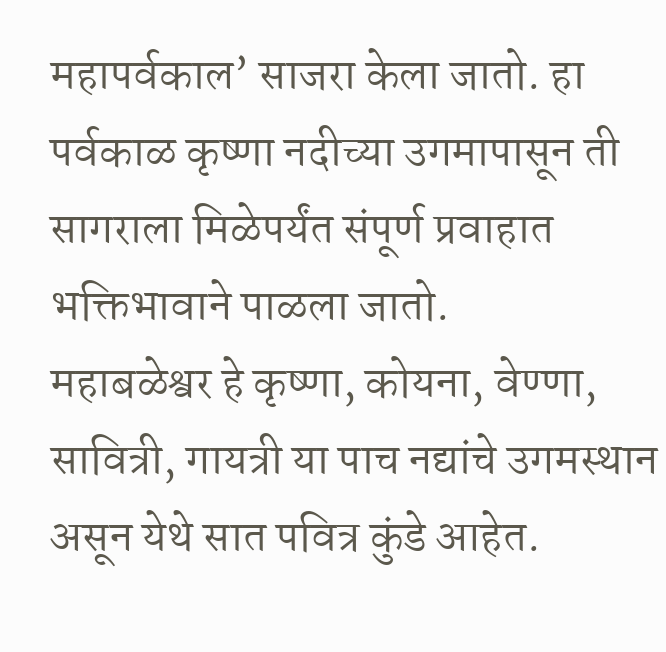महापर्वकाल’ साजरा केला जातो. हा पर्वकाळ कृष्णा नदीच्या उगमापासून ती सागराला मिळेपर्यंत संपूर्ण प्रवाहात भक्तिभावाने पाळला जातो.
महाबळेश्वर हे कृष्णा, कोयना, वेण्णा, सावित्री, गायत्री या पाच नद्यांचे उगमस्थान असून येथे सात पवित्र कुंडे आहेत.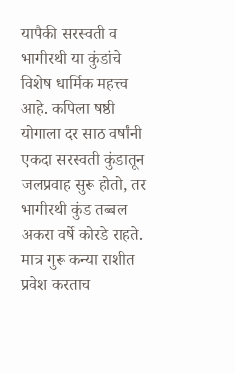यापैकी सरस्वती व भागीरथी या कुंडांचे विशेष धार्मिक महत्त्व आहे. कपिला षष्ठी योगाला दर साठ वर्षांनी एकदा सरस्वती कुंडातून जलप्रवाह सुरू होतो, तर भागीरथी कुंड तब्बल अकरा वर्षे कोरडे राहते. मात्र गुरू कन्या राशीत प्रवेश करताच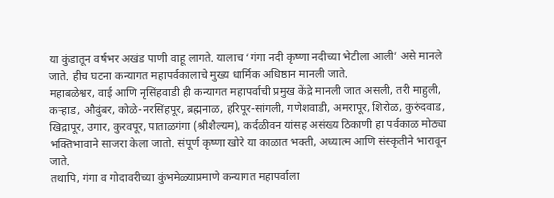या कुंडातून वर्षभर अखंड पाणी वाहू लागते. यालाच ‘गंगा नदी कृष्णा नदीच्या भेटीला आली’ असे मानले जाते. हीच घटना कन्यागत महापर्वकालाचे मुख्य धार्मिक अधिष्ठान मानली जाते.
महाबळेश्वर, वाई आणि नृसिंहवाडी ही कन्यागत महापर्वाची प्रमुख केंद्रे मानली जात असली, तरी माहुली, कऱ्हाड, औदुंबर, कोळे-नरसिंहपूर, ब्रह्मनाळ, हरिपूर-सांगली, गणेशवाडी, अमरापूर, शिरोळ, कुरुंदवाड, खिद्रापूर, उगार, कुरवपूर, पाताळगंगा (श्रीशैल्यम), कर्दळीवन यांसह असंख्य ठिकाणी हा पर्वकाळ मोठ्या भक्तिभावाने साजरा केला जातो. संपूर्ण कृष्णा खोरे या काळात भक्ती, अध्यात्म आणि संस्कृतीने भारावून जाते.
तथापि, गंगा व गोदावरीच्या कुंभमेळ्याप्रमाणे कन्यागत महापर्वाला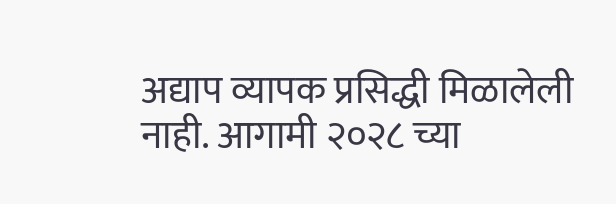अद्याप व्यापक प्रसिद्धी मिळालेली नाही. आगामी २०२८ च्या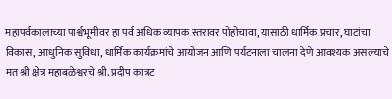महापर्वकालाच्या पार्श्वभूमीवर हा पर्व अधिक व्यापक स्तरावर पोहोचावा, यासाठी धार्मिक प्रचार, घाटांचा विकास, आधुनिक सुविधा, धार्मिक कार्यक्रमांचे आयोजन आणि पर्यटनाला चालना देणे आवश्यक असल्याचे मत श्री क्षेत्र महाबळेश्वरचे श्री. प्रदीप कात्रट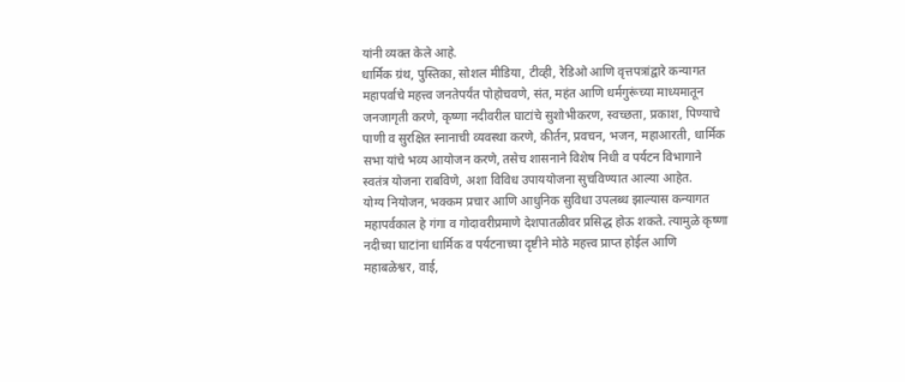यांनी व्यक्त केले आहे.
धार्मिक ग्रंथ, पुस्तिका, सोशल मीडिया, टीव्ही, रेडिओ आणि वृत्तपत्रांद्वारे कन्यागत महापर्वाचे महत्त्व जनतेपर्यंत पोहोचवणे, संत, महंत आणि धर्मगुरूंच्या माध्यमातून जनजागृती करणे, कृष्णा नदीवरील घाटांचे सुशोभीकरण, स्वच्छता, प्रकाश, पिण्याचे पाणी व सुरक्षित स्नानाची व्यवस्था करणे, कीर्तन, प्रवचन, भजन, महाआरती, धार्मिक सभा यांचे भव्य आयोजन करणे, तसेच शासनाने विशेष निधी व पर्यटन विभागाने स्वतंत्र योजना राबविणे, अशा विविध उपाययोजना सुचविण्यात आल्या आहेत.
योग्य नियोजन, भक्कम प्रचार आणि आधुनिक सुविधा उपलब्ध झाल्यास कन्यागत महापर्वकाल हे गंगा व गोदावरीप्रमाणे देशपातळीवर प्रसिद्ध होऊ शकते. त्यामुळे कृष्णा नदीच्या घाटांना धार्मिक व पर्यटनाच्या दृष्टीने मोठे महत्त्व प्राप्त होईल आणि महाबळेश्वर, वाई,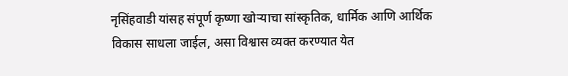नृसिंहवाडी यांसह संपूर्ण कृष्णा खोऱ्याचा सांस्कृतिक, धार्मिक आणि आर्थिक विकास साधला जाईल, असा विश्वास व्यक्त करण्यात येत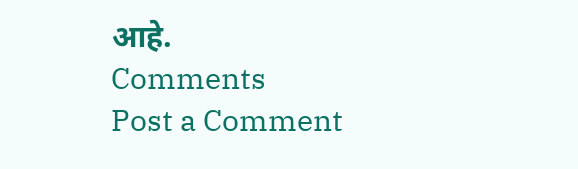आहे.
Comments
Post a Comment